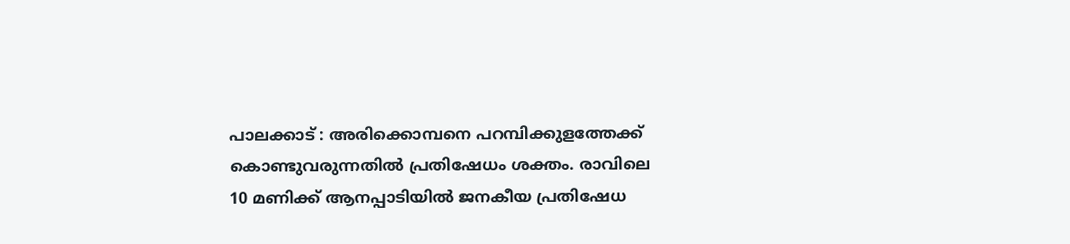പാലക്കാട് : അരിക്കൊമ്പനെ പറമ്പിക്കുളത്തേക്ക് കൊണ്ടുവരുന്നതിൽ പ്രതിഷേധം ശക്തം. രാവിലെ 10 മണിക്ക് ആനപ്പാടിയിൽ ജനകീയ പ്രതിഷേധ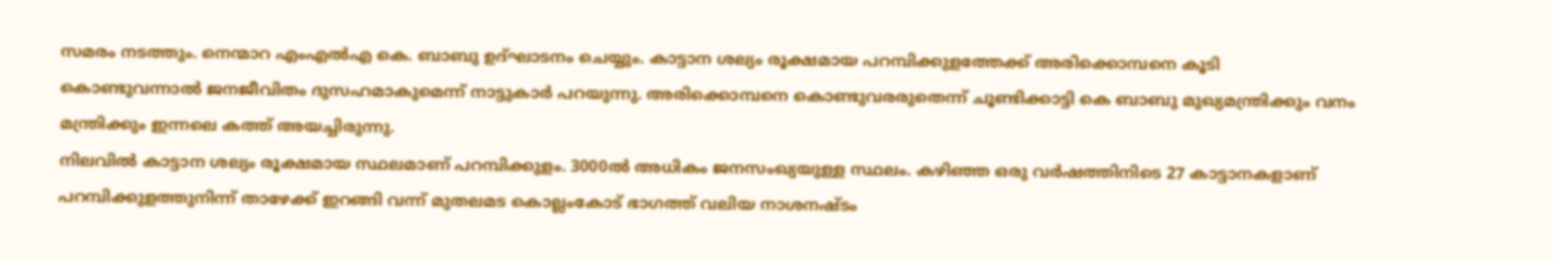സമരം നടത്തും. നെന്മാറ എംഎൽഎ കെ. ബാബു ഉദ്ഘാടനം ചെയ്യും. കാട്ടാന ശല്യം രൂക്ഷമായ പറമ്പിക്കുളത്തേക്ക് അരിക്കൊമ്പനെ കൂടി കൊണ്ടുവന്നാൽ ജനജീവിതം ദുസഹമാകുമെന്ന് നാട്ടുകാർ പറയുന്നു. അരിക്കൊമ്പനെ കൊണ്ടുവരരുതെന്ന് ചൂണ്ടിക്കാട്ടി കെ ബാബു മുഖ്യമന്ത്രിക്കും വനം മന്ത്രിക്കും ഇന്നലെ കത്ത് അയച്ചിരുന്നു.
നിലവിൽ കാട്ടാന ശല്യം രൂക്ഷമായ സ്ഥലമാണ് പറമ്പിക്കുളം. 3000ൽ അധികം ജനസംഖ്യയുള്ള സ്ഥലം. കഴിഞ്ഞ ഒരു വർഷത്തിനിടെ 27 കാട്ടാനകളാണ് പറമ്പിക്കുളത്തുനിന്ന് താഴേക്ക് ഇറങ്ങി വന്ന് മുതലമട കൊല്ലംകോട് ഭാഗത്ത് വലിയ നാശനഷ്ടം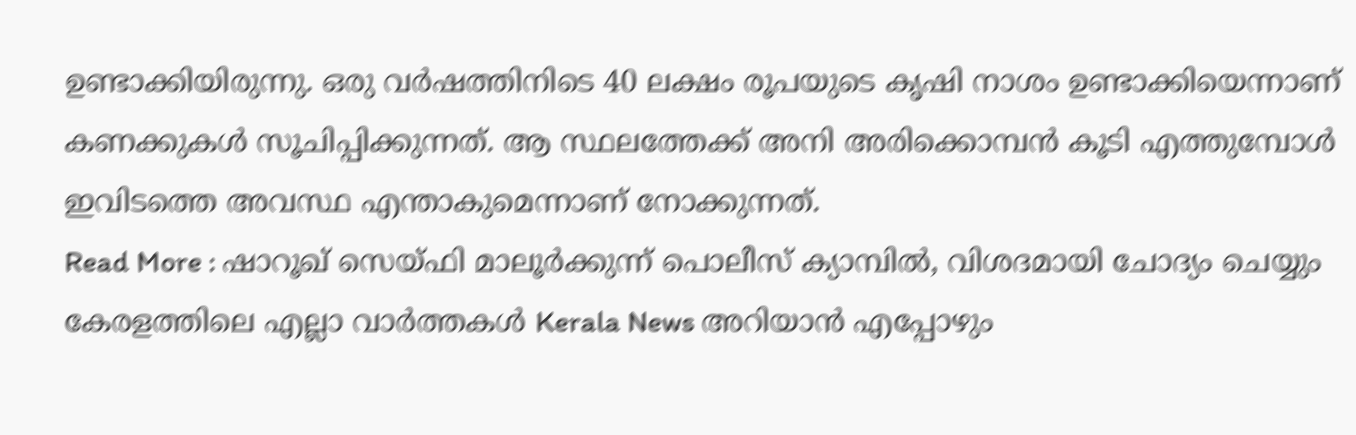ഉണ്ടാക്കിയിരുന്നു. ഒരു വർഷത്തിനിടെ 40 ലക്ഷം രൂപയുടെ കൃഷി നാശം ഉണ്ടാക്കിയെന്നാണ് കണക്കുകൾ സൂചിപ്പിക്കുന്നത്. ആ സ്ഥലത്തേക്ക് അനി അരിക്കൊമ്പൻ കൂടി എത്തുമ്പോൾ ഇവിടത്തെ അവസ്ഥ എന്താകുമെന്നാണ് നോക്കുന്നത്.
Read More : ഷാറൂഖ് സെയ്ഫി മാലൂർക്കുന്ന് പൊലീസ് ക്യാമ്പിൽ, വിശദമായി ചോദ്യം ചെയ്യും
കേരളത്തിലെ എല്ലാ വാർത്തകൾ Kerala News അറിയാൻ എപ്പോഴും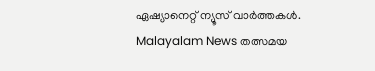ഏഷ്യാനെറ്റ് ന്യൂസ് വാർത്തകൾ. Malayalam News തത്സമയ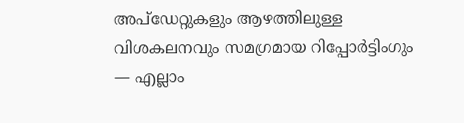അപ്ഡേറ്റുകളും ആഴത്തിലുള്ള വിശകലനവും സമഗ്രമായ റിപ്പോർട്ടിംഗും — എല്ലാം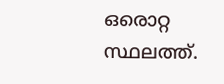ഒരൊറ്റ സ്ഥലത്ത്.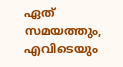ഏത് സമയത്തും, എവിടെയും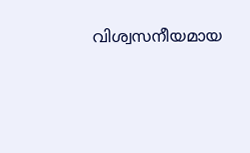വിശ്വസനീയമായ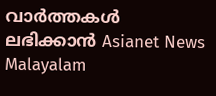വാർത്തകൾ ലഭിക്കാൻ Asianet News Malayalam